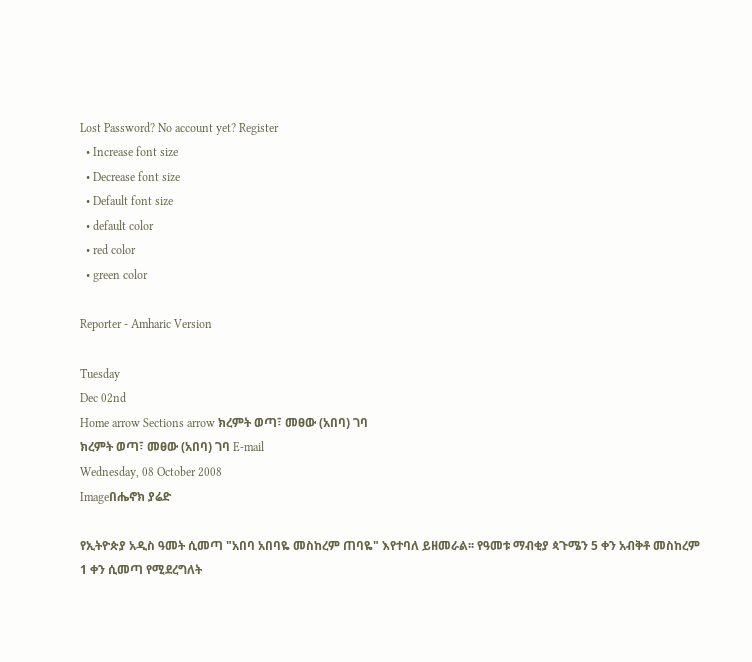Lost Password? No account yet? Register
  • Increase font size
  • Decrease font size
  • Default font size
  • default color
  • red color
  • green color

Reporter - Amharic Version

Tuesday
Dec 02nd
Home arrow Sections arrow ክረምት ወጣ፣ መፀው (አበባ) ገባ
ክረምት ወጣ፣ መፀው (አበባ) ገባ E-mail
Wednesday, 08 October 2008
Imageበሔኖክ ያሬድ

የኢትዮጵያ አዲስ ዓመት ሲመጣ "አበባ አበባዬ መስከረም ጠባዬ" እየተባለ ይዘመራል፡፡ የዓመቱ ማብቂያ ጳጉሜን 5 ቀን አብቅቶ መስከረም 1 ቀን ሲመጣ የሚደረግለት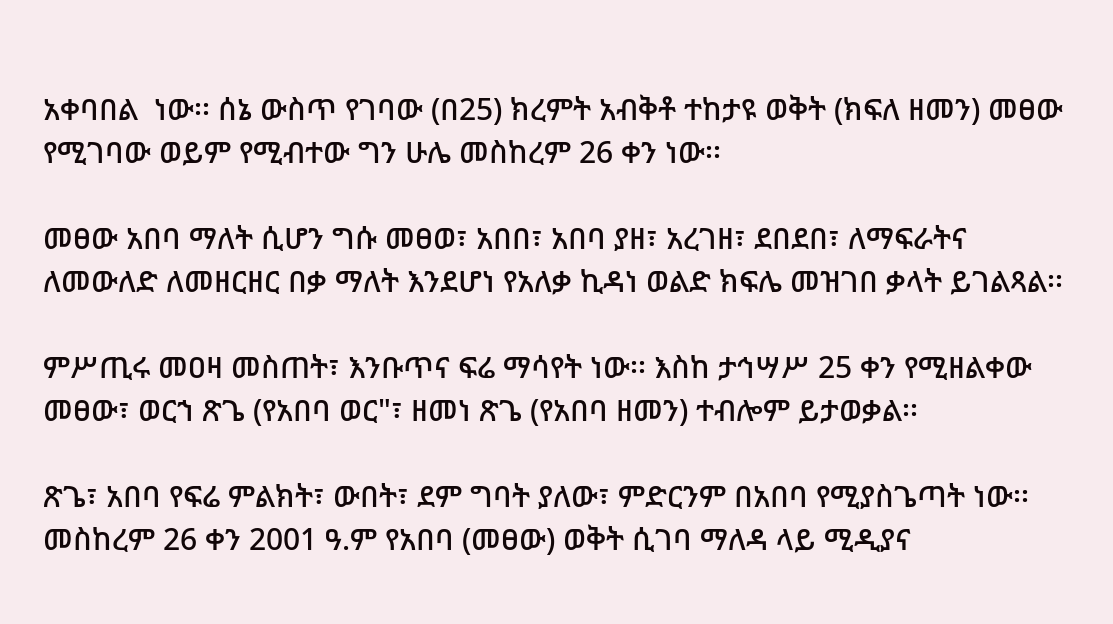አቀባበል  ነው፡፡ ሰኔ ውስጥ የገባው (በ25) ክረምት አብቅቶ ተከታዩ ወቅት (ክፍለ ዘመን) መፀው የሚገባው ወይም የሚብተው ግን ሁሌ መስከረም 26 ቀን ነው፡፡

መፀው አበባ ማለት ሲሆን ግሱ መፀወ፣ አበበ፣ አበባ ያዘ፣ አረገዘ፣ ደበደበ፣ ለማፍራትና ለመውለድ ለመዘርዘር በቃ ማለት እንደሆነ የአለቃ ኪዳነ ወልድ ክፍሌ መዝገበ ቃላት ይገልጻል፡፡

ምሥጢሩ መዐዛ መስጠት፣ እንቡጥና ፍሬ ማሳየት ነው፡፡ እስከ ታኅሣሥ 25 ቀን የሚዘልቀው መፀው፣ ወርኀ ጽጌ (የአበባ ወር"፣ ዘመነ ጽጌ (የአበባ ዘመን) ተብሎም ይታወቃል፡፡

ጽጌ፣ አበባ የፍሬ ምልክት፣ ውበት፣ ደም ግባት ያለው፣ ምድርንም በአበባ የሚያስጌጣት ነው፡፡ መስከረም 26 ቀን 2001 ዓ.ም የአበባ (መፀው) ወቅት ሲገባ ማለዳ ላይ ሚዲያና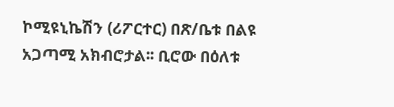ኮሚዩኒኬሽን (ሪፖርተር) በጽ/ቤቱ በልዩ አጋጣሚ አክብሮታል፡፡ ቢሮው በዕለቱ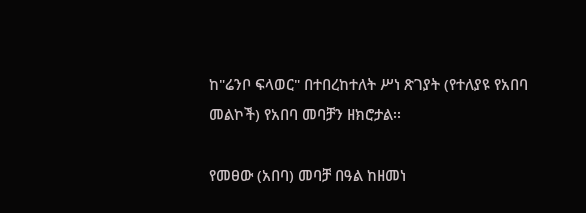ከ"ሬንቦ ፍላወር" በተበረከተለት ሥነ ጽገያት (የተለያዩ የአበባ መልኮች) የአበባ መባቻን ዘክሮታል፡፡

የመፀው (አበባ) መባቻ በዓል ከዘመነ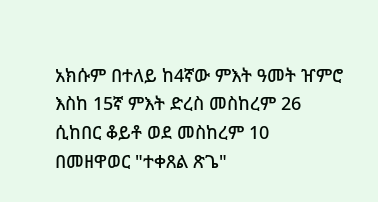አክሱም በተለይ ከ4ኛው ምእት ዓመት ዠምሮ እስከ 15ኛ ምእት ድረስ መስከረም 26 ሲከበር ቆይቶ ወደ መስከረም 10 በመዘዋወር "ተቀጸል ጽጌ"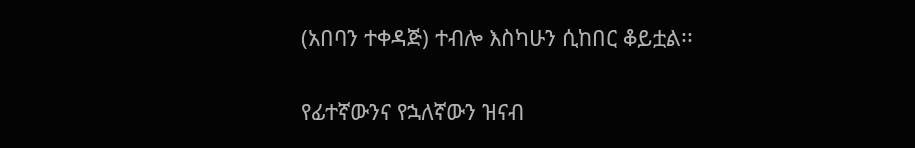(አበባን ተቀዳጅ) ተብሎ እስካሁን ሲከበር ቆይቷል፡፡

የፊተኛውንና የኋለኛውን ዝናብ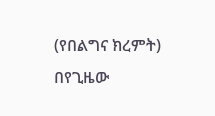(የበልግና ክረምት) በየጊዜው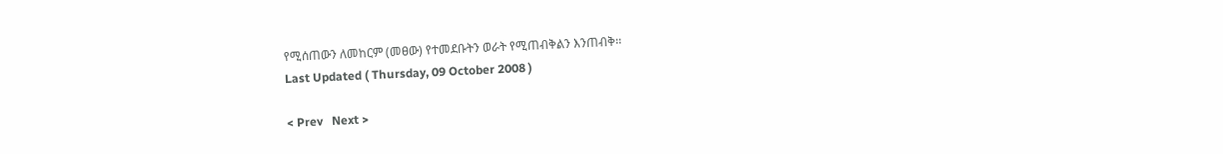የሚሰጠውን ለመከርም (መፀው) የተመደቡትን ወራት የሚጠብቅልን እንጠብቅ፡፡
Last Updated ( Thursday, 09 October 2008 )

< Prev   Next >